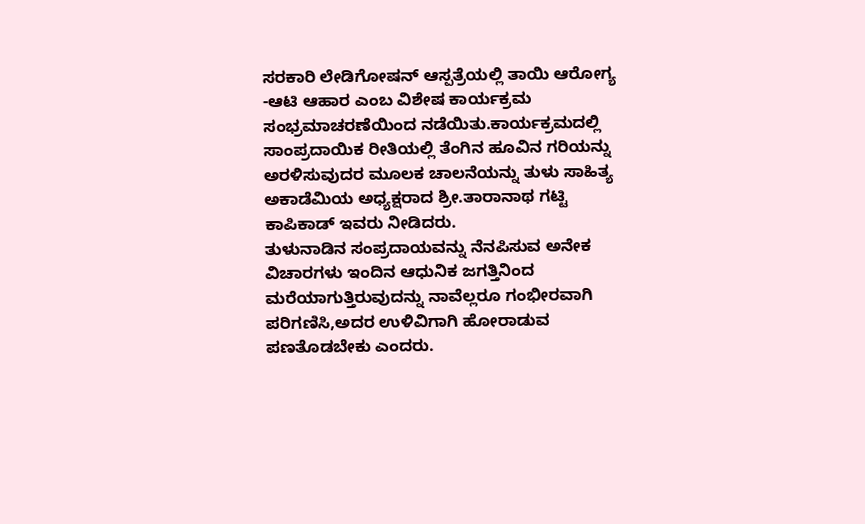ಸರಕಾರಿ ಲೇಡಿಗೋಷನ್ ಆಸ್ಪತ್ರೆಯಲ್ಲಿ ತಾಯಿ ಆರೋಗ್ಯ -ಆಟಿ ಆಹಾರ ಎಂಬ ವಿಶೇಷ ಕಾರ್ಯಕ್ರಮ ಸಂಭ್ರಮಾಚರಣೆಯಿಂದ ನಡೆಯಿತು.ಕಾರ್ಯಕ್ರಮದಲ್ಲಿ ಸಾಂಪ್ರದಾಯಿಕ ರೀತಿಯಲ್ಲಿ ತೆಂಗಿನ ಹೂವಿನ ಗರಿಯನ್ನು ಅರಳಿಸುವುದರ ಮೂಲಕ ಚಾಲನೆಯನ್ನು ತುಳು ಸಾಹಿತ್ಯ ಅಕಾಡೆಮಿಯ ಅಧ್ಯಕ್ಷರಾದ ಶ್ರೀ.ತಾರಾನಾಥ ಗಟ್ಟಿ ಕಾಪಿಕಾಡ್ ಇವರು ನೀಡಿದರು.
ತುಳುನಾಡಿನ ಸಂಪ್ರದಾಯವನ್ನು ನೆನಪಿಸುವ ಅನೇಕ ವಿಚಾರಗಳು ಇಂದಿನ ಆಧುನಿಕ ಜಗತ್ತಿನಿಂದ ಮರೆಯಾಗುತ್ತಿರುವುದನ್ನು ನಾವೆಲ್ಲರೂ ಗಂಭೀರವಾಗಿ ಪರಿಗಣಿಸಿ,ಅದರ ಉಳಿವಿಗಾಗಿ ಹೋರಾಡುವ ಪಣತೊಡಬೇಕು ಎಂದರು.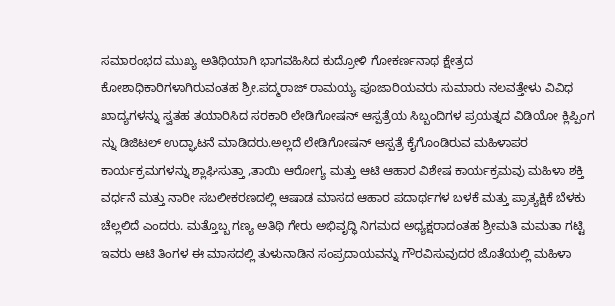ಸಮಾರಂಭದ ಮುಖ್ಯ ಅತಿಥಿಯಾಗಿ ಭಾಗವಹಿಸಿದ ಕುದ್ರೋಳಿ ಗೋಕರ್ಣನಾಥ ಕ್ಷೇತ್ರದ ಕೋಶಾಧಿಕಾರಿಗಳಾಗಿರುವಂತಹ ಶ್ರೀ.ಪದ್ಮರಾಜ್ ರಾಮಯ್ಯ ಪೂಜಾರಿಯವರು ಸುಮಾರು ನಲವತ್ತೇಳು ವಿವಿಧ ಖಾದ್ಯಗಳನ್ನು ಸ್ವತಹ ತಯಾರಿಸಿದ ಸರಕಾರಿ ಲೇಡಿಗೋಷನ್ ಆಸ್ಪತ್ರೆಯ ಸಿಬ್ಬಂದಿಗಳ ಪ್ರಯತ್ನದ ವಿಡಿಯೋ ಕ್ಲಿಪ್ಪಿಂಗ ನ್ನು ಡಿಜಿಟಲ್ ಉದ್ಘಾಟನೆ ಮಾಡಿದರು.ಅಲ್ಲದೆ ಲೇಡಿಗೋಷನ್ ಆಸ್ಪತ್ರೆ ಕೈಗೊಂಡಿರುವ ಮಹಿಳಾಪರ ಕಾರ್ಯಕ್ರಮಗಳನ್ನು ಶ್ಲಾಘಿಸುತ್ತಾ ,ತಾಯಿ ಆರೋಗ್ಯ ಮತ್ತು ಆಟಿ ಆಹಾರ ವಿಶೇಷ ಕಾರ್ಯಕ್ರಮವು ಮಹಿಳಾ ಶಕ್ತಿ ವರ್ಧನೆ ಮತ್ತು ನಾರೀ ಸಬಲೀಕರಣದಲ್ಲಿ ಆಷಾಡ ಮಾಸದ ಆಹಾರ ಪದಾರ್ಥಗಳ ಬಳಕೆ ಮತ್ತು ಪ್ರಾತ್ಯಕ್ಷಿಕೆ ಬೆಳಕು ಚೆಲ್ಲಲಿದೆ ಎಂದರು. ಮತ್ತೊಬ್ಬ ಗಣ್ಯ ಅತಿಥಿ ಗೇರು ಅಭಿವೃದ್ಧಿ ನಿಗಮದ ಅಧ್ಯಕ್ಷರಾದಂತಹ ಶ್ರೀಮತಿ ಮಮತಾ ಗಟ್ಟಿ ಇವರು ಆಟಿ ತಿಂಗಳ ಈ ಮಾಸದಲ್ಲಿ ತುಳುನಾಡಿನ ಸಂಪ್ರದಾಯವನ್ನು ಗೌರವಿಸುವುದರ ಜೊತೆಯಲ್ಲಿ ಮಹಿಳಾ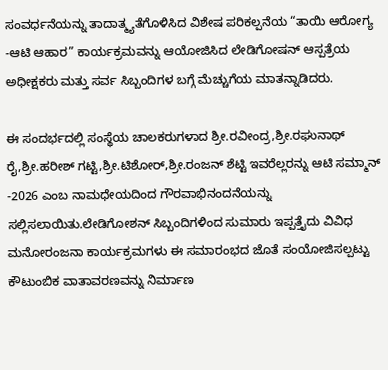ಸಂವರ್ಧನೆಯನ್ನು ತಾದಾತ್ಮ್ಯತೆಗೊಳಿಸಿದ ವಿಶೇಷ ಪರಿಕಲ್ಪನೆಯ “ತಾಯಿ ಆರೋಗ್ಯ -ಆಟಿ ಆಹಾರ” ಕಾರ್ಯಕ್ರಮವನ್ನು ಆಯೋಜಿಸಿದ ಲೇಡಿಗೋಷನ್ ಆಸ್ಪತ್ರೆಯ ಅಧೀಕ್ಷಕರು ಮತ್ತು ಸರ್ವ ಸಿಬ್ಬಂದಿಗಳ ಬಗ್ಗೆ ಮೆಚ್ಚುಗೆಯ ಮಾತನ್ನಾಡಿದರು.

ಈ ಸಂದರ್ಭದಲ್ಲಿ ಸಂಸ್ಥೆಯ ಚಾಲಕರುಗಳಾದ ಶ್ರೀ.ರವೀಂದ್ರ,ಶ್ರೀ.ರಘುನಾಥ್ ರೈ,ಶ್ರೀ.ಹರೀಶ್ ಗಟ್ಟಿ,ಶ್ರೀ.ಟಿಶೋರ್,ಶ್ರೀ.ರಂಜನ್ ಶೆಟ್ಟಿ ಇವರೆಲ್ಲರನ್ನು ಆಟಿ ಸಮ್ಮಾನ್ -2026 ಎಂಬ ನಾಮಧೇಯದಿಂದ ಗೌರವಾಭಿನಂದನೆಯನ್ನು ಸಲ್ಲಿಸಲಾಯಿತು.ಲೇಡಿಗೋಶನ್ ಸಿಬ್ಬಂದಿಗಳಿಂದ ಸುಮಾರು ಇಪ್ಪತ್ತೈದು ವಿವಿಧ ಮನೋರಂಜನಾ ಕಾರ್ಯಕ್ರಮಗಳು ಈ ಸಮಾರಂಭದ ಜೊತೆ ಸಂಯೋಜಿಸಲ್ಪಟ್ಟು ಕೌಟುಂಬಿಕ ವಾತಾವರಣವನ್ನು ನಿರ್ಮಾಣ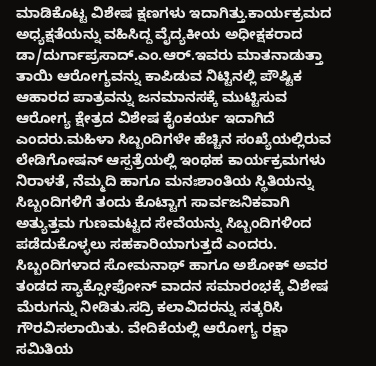ಮಾಡಿಕೊಟ್ಟ ವಿಶೇಷ ಕ್ಷಣಗಳು ಇದಾಗಿತ್ತು.ಕಾರ್ಯಕ್ರಮದ ಅಧ್ಯಕ್ಷತೆಯನ್ನು ವಹಿಸಿದ್ದ ವೈದ್ಯಕೀಯ ಅಧೀಕ್ಷಕರಾದ ಡಾ/ದುರ್ಗಾಪ್ರಸಾದ್.ಎಂ.ಆರ್.ಇವರು ಮಾತನಾಡುತ್ತಾ ತಾಯಿ ಆರೋಗ್ಯವನ್ನು ಕಾಪಿಡುವ ನಿಟ್ಟಿನಲ್ಲಿ ಪೌಷ್ಟಿಕ ಆಹಾರದ ಪಾತ್ರವನ್ನು ಜನಮಾನಸಕ್ಕೆ ಮುಟ್ಟಿಸುವ ಆರೋಗ್ಯ ಕ್ಷೇತ್ರದ ವಿಶೇಷ ಕೈಂಕರ್ಯ ಇದಾಗಿದೆ ಎಂದರು.ಮಹಿಳಾ ಸಿಬ್ಬಂದಿಗಳೇ ಹೆಚ್ಚಿನ ಸಂಖ್ಯೆಯಲ್ಲಿರುವ ಲೇಡಿಗೋಷನ್ ಆಸ್ಪತ್ರೆಯಲ್ಲಿ ಇಂಥಹ ಕಾರ್ಯಕ್ರಮಗಳು ನಿರಾಳತೆ, ನೆಮ್ಮದಿ ಹಾಗೂ ಮನಃಶಾಂತಿಯ ಸ್ಥಿತಿಯನ್ನು ಸಿಬ್ಬಂದಿಗಳಿಗೆ ತಂದು ಕೊಟ್ಟಾಗ ಸಾರ್ವಜನಿಕವಾಗಿ ಅತ್ಯುತ್ತಮ ಗುಣಮಟ್ಟದ ಸೇವೆಯನ್ನು ಸಿಬ್ಬಂದಿಗಳಿಂದ ಪಡೆದುಕೊಳ್ಳಲು ಸಹಕಾರಿಯಾಗುತ್ತದೆ ಎಂದರು. ಸಿಬ್ಬಂದಿಗಳಾದ ಸೋಮನಾಥ್ ಹಾಗೂ ಅಶೋಕ್ ಅವರ ತಂಡದ ಸ್ಯಾಕ್ಸೋಫೋನ್ ವಾದನ ಸಮಾರಂಭಕ್ಕೆ ವಿಶೇಷ ಮೆರುಗನ್ನು ನೀಡಿತು.ಸದ್ರಿ ಕಲಾವಿದರನ್ನು ಸತ್ಕರಿಸಿ ಗೌರವಿಸಲಾಯಿತು. ವೇದಿಕೆಯಲ್ಲಿ ಆರೋಗ್ಯ ರಕ್ಷಾ ಸಮಿತಿಯ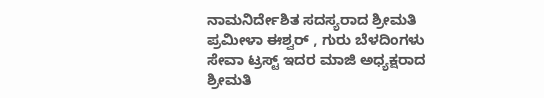ನಾಮನಿರ್ದೇಶಿತ ಸದಸ್ಯರಾದ ಶ್ರೀಮತಿ ಪ್ರಮೀಳಾ ಈಶ್ವರ್ , ಗುರು ಬೆಳದಿಂಗಳು ಸೇವಾ ಟ್ರಸ್ಟ್ ಇದರ ಮಾಜಿ ಅಧ್ಯಕ್ಷರಾದ ಶ್ರೀಮತಿ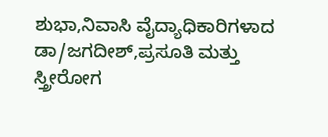ಶುಭಾ,ನಿವಾಸಿ ವೈದ್ಯಾಧಿಕಾರಿಗಳಾದ ಡಾ/ಜಗದೀಶ್,ಪ್ರಸೂತಿ ಮತ್ತು ಸ್ತ್ರೀರೋಗ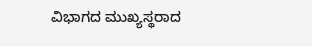ವಿಭಾಗದ ಮುಖ್ಯಸ್ಥರಾದ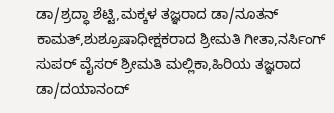ಡಾ/ಶ್ರದ್ಧಾ ಶೆಟ್ಟಿ,ಮಕ್ಕಳ ತಜ್ಞರಾದ ಡಾ/ನೂತನ್ ಕಾಮತ್,ಶುಶ್ರೂಷಾಧೀಕ್ಷಕರಾದ ಶ್ರೀಮತಿ ಗೀತಾ,ನರ್ಸಿಂಗ್ ಸುಪರ್ ವೈಸರ್ ಶ್ರೀಮತಿ ಮಲ್ಲಿಕಾ,ಹಿರಿಯ ತಜ್ಞರಾದ ಡಾ/ದಯಾನಂದ್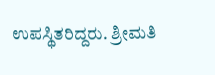ಉಪಸ್ಥಿತರಿದ್ದರು. ಶ್ರೀಮತಿ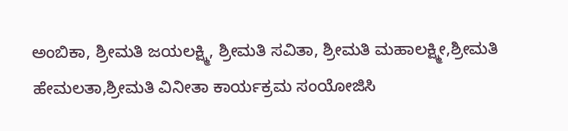ಅಂಬಿಕಾ, ಶ್ರೀಮತಿ ಜಯಲಕ್ಷ್ಮಿ, ಶ್ರೀಮತಿ ಸವಿತಾ, ಶ್ರೀಮತಿ ಮಹಾಲಕ್ಷ್ಮೀ,ಶ್ರೀಮತಿ ಹೇಮಲತಾ,ಶ್ರೀಮತಿ ವಿನೀತಾ ಕಾರ್ಯಕ್ರಮ ಸಂಯೋಜಿಸಿ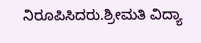ನಿರೂಪಿಸಿದರು.ಶ್ರೀಮತಿ ವಿದ್ಯಾ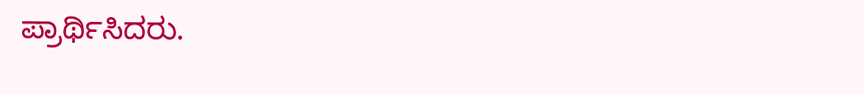ಪ್ರಾರ್ಥಿಸಿದರು.